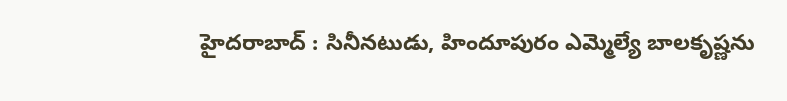హైదరాబాద్ : సినీనటుడు, హిందూపురం ఎమ్మెల్యే బాలకృష్ణను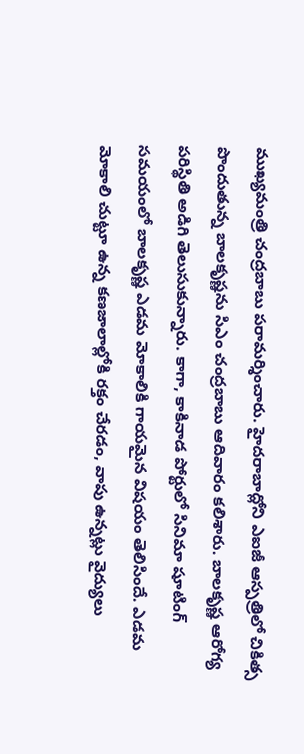ముఖ్యమంత్రి చంద్రబాబు పరామర్శించారు. హైదరాబాద్లోని ఎఐజీ ఆస్పత్రిలో చికిత్స పొందుతున్న బాలకృష్ణను సిఎం చంద్రబాబు ఆదివారం కలిశారు. బాలకృష్ణ ఆరోగ్య పరిస్థితి అడిగి తెలుసుకున్నారు. కాగా, కాకినాడ పోర్టులో సినిమా షూటింగ్ సమయంలో బాలకృష్ణ ఎడమ మోకాలికి గాయమైన విషయం తెలిసిందే. ఎడమ మోకాలి చుట్టూ ఉన్న కణజాలాల్లోకి రక్తం చేరడం, వాపు ఉన్నట్లు వైద్యులు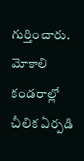గుర్తించారు. మోకాలి కండరాల్లో చీలిక ఏర్పడి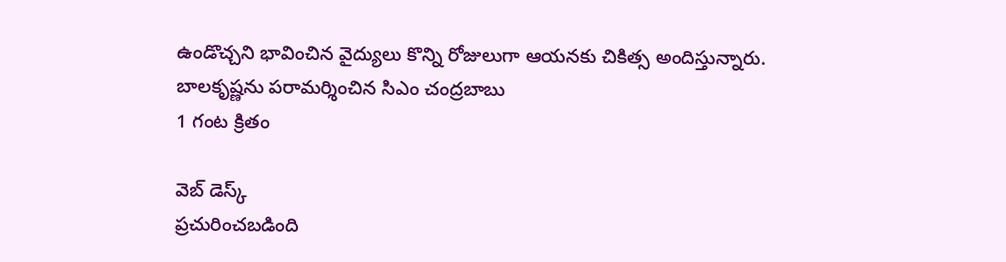ఉండొచ్చని భావించిన వైద్యులు కొన్ని రోజులుగా ఆయనకు చికిత్స అందిస్తున్నారు.
బాలకృష్ణను పరామర్శించిన సిఎం చంద్రబాబు
1 గంట క్రితం

వెబ్ డెస్క్
ప్రచురించబడింది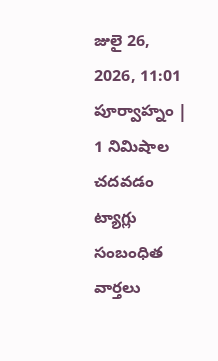జులై 26, 2026, 11:01 పూర్వాహ్నం | 1 నిమిషాల చదవడం
ట్యాగ్లు
సంబంధిత వార్తలు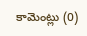కామెంట్లు (0)